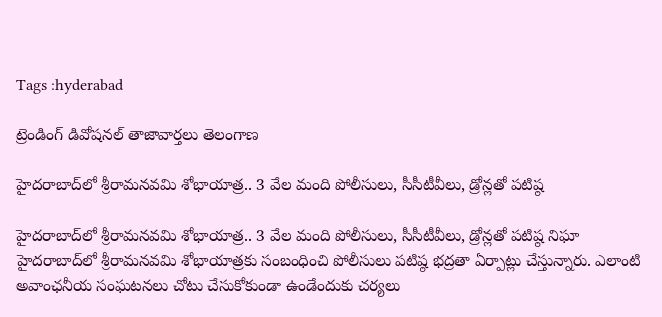Tags :hyderabad

ట్రెండింగ్ డివోషనల్ తాజావార్తలు తెలంగాణ

హైదరాబాద్‌లో శ్రీరామనవమి శోభాయాత్ర.. 3 వేల మంది పోలీసులు, సీసీటీవీలు, డ్రోన్లతో పటిష్ఠ

హైదరాబాద్‌లో శ్రీరామనవమి శోభాయాత్ర.. 3 వేల మంది పోలీసులు, సీసీటీవీలు, డ్రోన్లతో పటిష్ఠ నిఘా హైదరాబాద్‌లో శ్రీరామనవమి శోభాయాత్రకు సంబంధించి పోలీసులు పటిష్ఠ భద్రతా ఏర్పాట్లు చేస్తున్నారు. ఎలాంటి అవాంఛనీయ సంఘటనలు చోటు చేసుకోకుండా ఉండేందుకు చర్యలు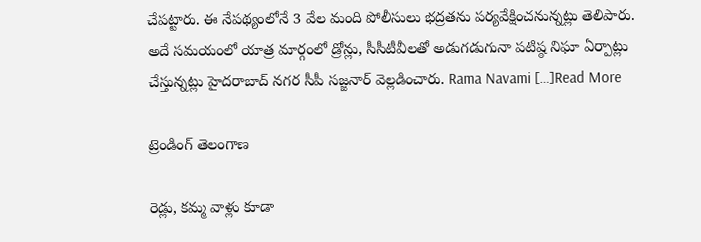చేపట్టారు. ఈ నేపథ్యంలోనే 3 వేల మంది పోలీసులు భద్రతను పర్యవేక్షించనున్నట్లు తెలిపారు. అదే సమయంలో యాత్ర మార్గంలో డ్రోన్లు, సీసీటీవీలతో అడుగడుగునా పటిష్ఠ నిఘా ఏర్పాట్లు చేస్తున్నట్లు హైదరాబాద్ నగర సీపీ సజ్జనార్ వెల్లడించారు. Rama Navami […]Read More

ట్రెండింగ్ తెలంగాణ

రెడ్లు, కమ్మ వాళ్లు కూడా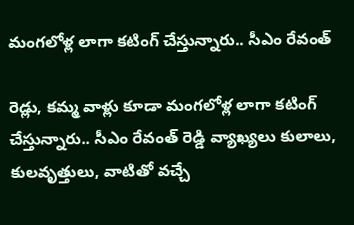మంగలోళ్ల లాగా కటింగ్ చేస్తున్నారు.. సీఎం రేవంత్

రెడ్లు, కమ్మ వాళ్లు కూడా మంగలోళ్ల లాగా కటింగ్ చేస్తున్నారు.. సీఎం రేవంత్ రెడ్డి వ్యాఖ్యలు కులాలు, కులవృత్తులు, వాటితో వచ్చే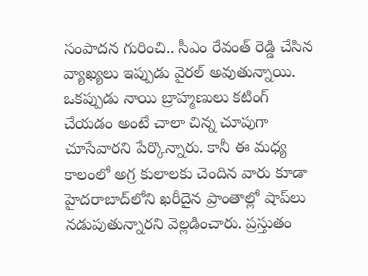సంపాదన గురించి.. సీఎం రేవంత్ రెడ్డి చేసిన వ్యాఖ్యలు ఇప్పుడు వైరల్ అవుతున్నాయి. ఒకప్పుడు నాయి బ్రాహ్మణులు కటింగ్ చేయడం అంటే చాలా చిన్న చూపుగా చూసేవారని పేర్కొన్నారు. కానీ ఈ మధ్య కాలంలో అగ్ర కులాలకు చెందిన వారు కూడా హైదరాబాద్‌లోని ఖరీదైన ప్రాంతాల్లో షాప్‌లు నడుపుతున్నారని వెల్లడించారు. ప్రస్తుతం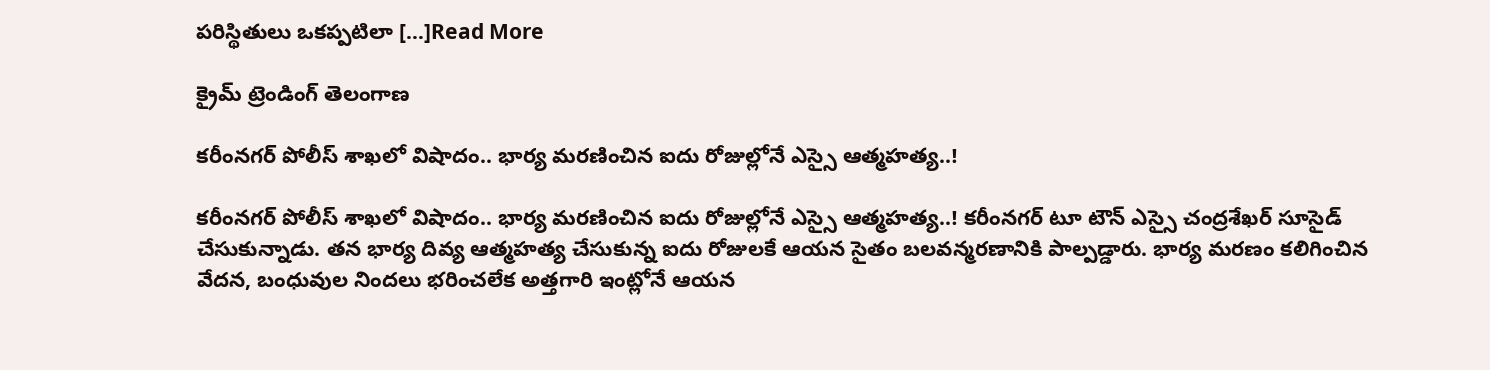పరిస్థితులు ఒకప్పటిలా […]Read More

క్రైమ్ ట్రెండింగ్ తెలంగాణ

కరీంనగర్ పోలీస్ శాఖలో విషాదం.. భార్య మరణించిన ఐదు రోజుల్లోనే ఎస్సై ఆత్మహత్య..!

కరీంనగర్ పోలీస్ శాఖలో విషాదం.. భార్య మరణించిన ఐదు రోజుల్లోనే ఎస్సై ఆత్మహత్య..! కరీంనగర్ టూ టౌన్ ఎస్సై చంద్రశేఖర్ సూసైడ్ చేసుకున్నాడు. తన భార్య దివ్య ఆత్మహత్య చేసుకున్న ఐదు రోజులకే ఆయన సైతం బలవన్మరణానికి పాల్పడ్డారు. భార్య మరణం కలిగించిన వేదన, బంధువుల నిందలు భరించలేక అత్తగారి ఇంట్లోనే ఆయన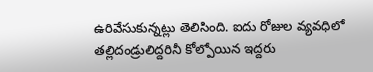ఉరివేసుకున్నట్లు తెలిసింది. ఐదు రోజుల వ్యవధిలో తల్లిదండ్రులిద్దరినీ కోల్పోయిన ఇద్దరు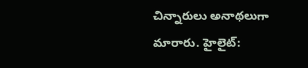చిన్నారులు అనాథలుగా మారారు. హైలైట్: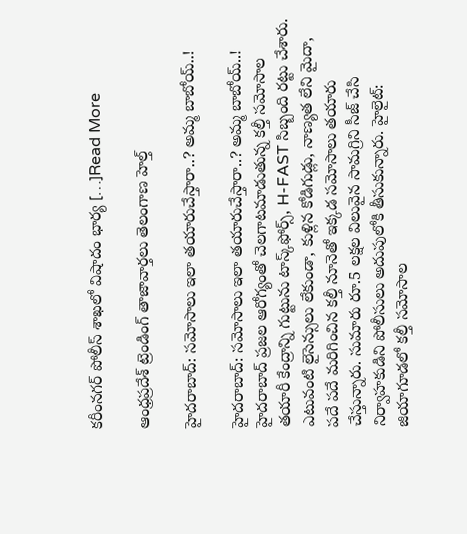కరీంనగర్ పోలీస్ శాఖలో విషాదం భార్య […]Read More

ఆంధ్రప్రదేశ్ ట్రెండింగ్ తాజావార్తలు తెలంగాణ హెల్త్‌

హైదరాబాద్‌: సమోసాలు ఇలా తయారుచేస్తారా..? అమ్మ బాబోయ్..!

హైదరాబాద్‌: సమోసాలు ఇలా తయారుచేస్తారా..? అమ్మ బాబోయ్..! హైదరాబాద్‌ ప్రజల ఆరోగ్యంతో చెలగాటమాడుతున్న కల్తీ సమోసాల తయారీ కేంద్రాన్ని గుట్టును టాస్క్‌ఫోర్స్, H-FAST సిబ్బంది రట్టు చేశారు. ఎటువంటి లైసెన్సులు లేకుండా, కుళ్లిన కోడిగుడ్లు, నాణ్యత లేని మైదా, పదే పదే మరిగించిన కల్తీ నూనెతో ఇక్కడ సమోసాలు తయారు చేస్తున్నారు. సుమారు రూ.5 లక్షల విలువైన సామగ్రిని సీజ్ చేసి నిర్వాహకుడిని పోలీసులు అదుపులోకి తీసుకున్నారు. హైలైట్: జియాగూడలో కల్తీ సమోసాల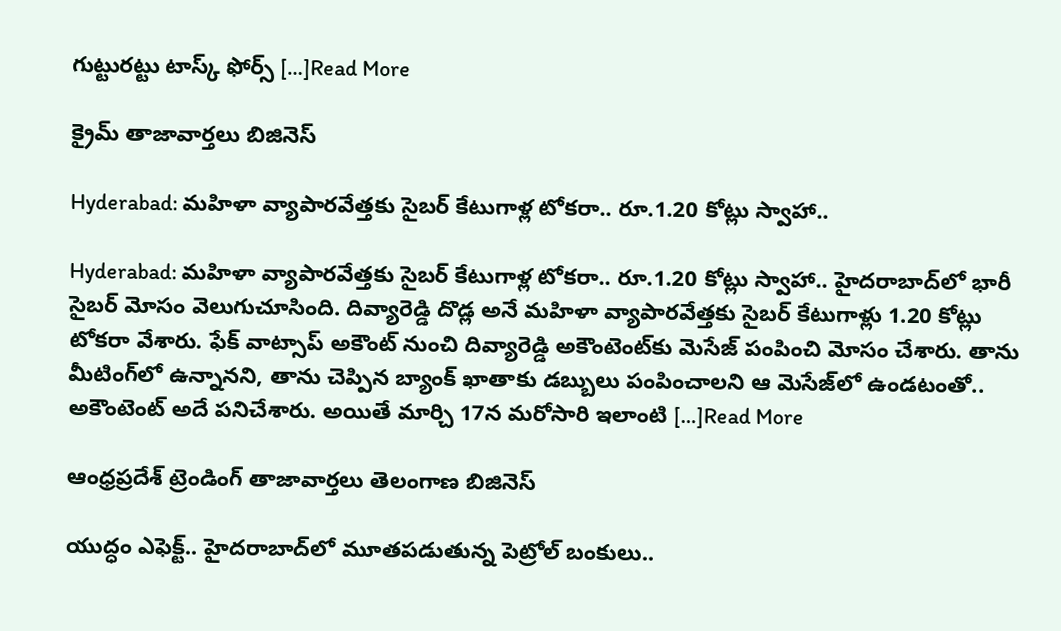గుట్టురట్టు టాస్క్ ఫోర్స్ […]Read More

క్రైమ్ తాజావార్తలు బిజినెస్

Hyderabad: మహిళా వ్యాపారవేత్తకు సైబర్ కేటుగాళ్ల టోకరా.. రూ.1.20 కోట్లు స్వాహా..

Hyderabad: మహిళా వ్యాపారవేత్తకు సైబర్ కేటుగాళ్ల టోకరా.. రూ.1.20 కోట్లు స్వాహా.. హైదరాబాద్‌లో భారీ సైబర్ మోసం వెలుగుచూసింది. దివ్యారెడ్డి దొడ్ల అనే మహిళా వ్యాపారవేత్తకు సైబర్ కేటుగాళ్లు 1.20 కోట్లు టోకరా వేశారు. ఫేక్ వాట్సాప్ అకౌంట్ నుంచి దివ్యారెడ్డి అకౌంటెంట్‌కు మెసేజ్ పంపించి మోసం చేశారు. తాను మీటింగ్‌లో ఉన్నానని, తాను చెప్పిన బ్యాంక్ ఖాతాకు డబ్బులు పంపించాలని ఆ మెసేజ్‌లో ఉండటంతో.. అకౌంటెంట్ అదే పనిచేశారు. అయితే మార్చి 17న మరోసారి ఇలాంటి […]Read More

ఆంధ్రప్రదేశ్ ట్రెండింగ్ తాజావార్తలు తెలంగాణ బిజినెస్

యుద్ధం ఎఫెక్ట్.. హైదరాబాద్‌లో మూతపడుతున్న పెట్రోల్ బంకులు..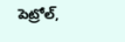పెట్రోల్,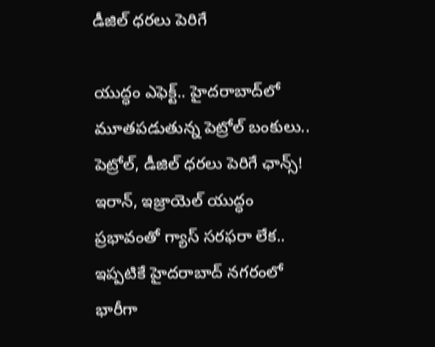డీజిల్ ధరలు పెరిగే

యుద్ధం ఎఫెక్ట్.. హైదరాబాద్‌లో మూతపడుతున్న పెట్రోల్ బంకులు.. పెట్రోల్, డీజిల్ ధరలు పెరిగే ఛాన్స్! ఇరాన్, ఇజ్రాయెల్ యుద్ధం ప్రభావంతో గ్యాస్ సరఫరా లేక.. ఇప్పటికే హైదరాబాద్ నగరంలో భారీగా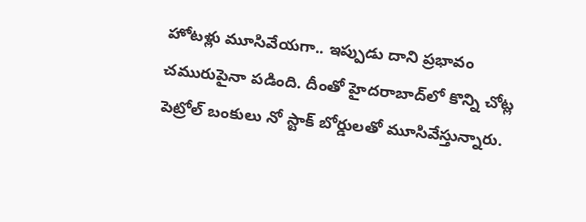హోటళ్లు మూసివేయగా.. ఇప్పుడు దాని ప్రభావం చమురుపైనా పడింది. దీంతో హైదరాబాద్‌లో కొన్ని చోట్ల పెట్రోల్ బంకులు నో స్టాక్ బోర్డులతో మూసివేస్తున్నారు.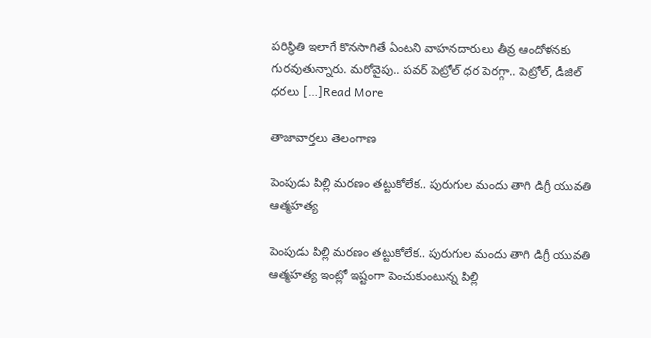పరిస్థితి ఇలాగే కొనసాగితే ఏంటని వాహనదారులు తీవ్ర ఆందోళనకు గురవుతున్నారు. మరోవైపు.. పవర్ పెట్రోల్ ధర పెరగ్గా.. పెట్రోల్, డీజిల్ ధరలు […]Read More

తాజావార్తలు తెలంగాణ

పెంపుడు పిల్లి మరణం తట్టుకోలేక.. పురుగుల మందు తాగి డిగ్రీ యువతి ఆత్మహత్య

పెంపుడు పిల్లి మరణం తట్టుకోలేక.. పురుగుల మందు తాగి డిగ్రీ యువతి ఆత్మహత్య ఇంట్లో ఇష్టంగా పెంచుకుంటున్న పిల్లి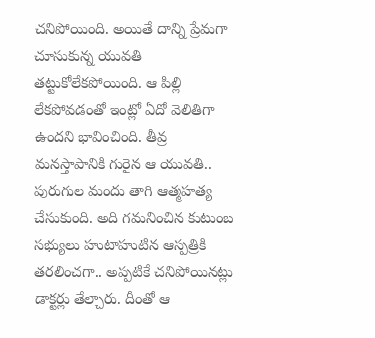చనిపోయింది. అయితే దాన్ని ప్రేమగా చూసుకున్న యువతి తట్టుకోలేకపోయింది. ఆ పిల్లి లేకపోవడంతో ఇంట్లో ఏదో వెలితిగా ఉందని భావించింది. తీవ్ర మనస్తాపానికి గురైన ఆ యువతి.. పురుగుల మందు తాగి ఆత్మహత్య చేసుకుంది. అది గమనించిన కుటుంబ సభ్యులు హుటాహుటిన ఆస్పత్రికి తరలించగా.. అప్పటికే చనిపోయినట్లు డాక్టర్లు తేల్చారు. దీంతో ఆ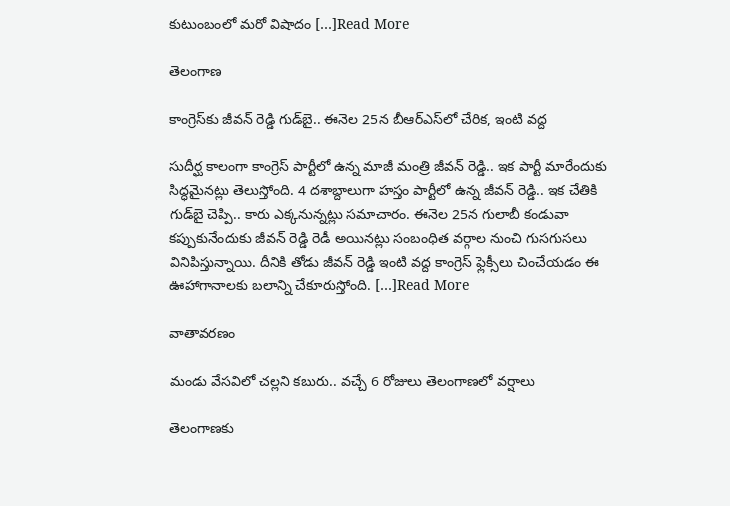కుటుంబంలో మరో విషాదం […]Read More

తెలంగాణ

కాంగ్రెస్‌కు జీవన్ రెడ్డి గుడ్‌బై.. ఈనెల 25న బీఆర్ఎస్‌లో చేరిక, ఇంటి వద్ద

సుదీర్ఘ కాలంగా కాంగ్రెస్ పార్టీలో ఉన్న మాజీ మంత్రి జీవన్ రెడ్డి.. ఇక పార్టీ మారేందుకు సిద్ధమైనట్లు తెలుస్తోంది. 4 దశాబ్దాలుగా హస్తం పార్టీలో ఉన్న జీవన్ రెడ్డి.. ఇక చేతికి గుడ్‌బై చెప్పి.. కారు ఎక్కనున్నట్లు సమాచారం. ఈనెల 25న గులాబీ కండువా కప్పుకునేందుకు జీవన్ రెడ్డి రెడీ అయినట్లు సంబంధిత వర్గాల నుంచి గుసగుసలు వినిపిస్తున్నాయి. దీనికి తోడు జీవన్ రెడ్డి ఇంటి వద్ద కాంగ్రెస్ ఫ్లెక్సీలు చించేయడం ఈ ఊహాగానాలకు బలాన్ని చేకూరుస్తోంది. […]Read More

వాతావరణం

మండు వేసవిలో చల్లని కబురు.. వచ్చే 6 రోజులు తెలంగాణలో వర్షాలు

తెలంగాణకు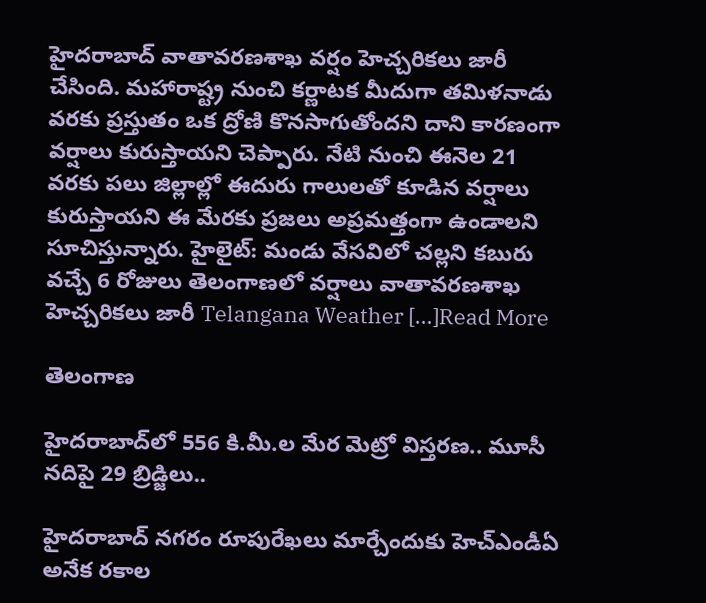హైదరాబాద్ వాతావరణశాఖ వర్షం హెచ్చరికలు జారీ చేసింది. మహారాష్ట్ర నుంచి కర్ణాటక మీదుగా తమిళనాడు వరకు ప్రస్తుతం ఒక ద్రోణి కొనసాగుతోందని దాని కారణంగా వర్షాలు కురుస్తాయని చెప్పారు. నేటి నుంచి ఈనెల 21 వరకు పలు జిల్లాల్లో ఈదురు గాలులతో కూడిన వర్షాలు కురుస్తాయని ఈ మేరకు ప్రజలు అప్రమత్తంగా ఉండాలని సూచిస్తున్నారు. హైలైట్: మండు వేసవిలో చల్లని కబురు వచ్చే 6 రోజులు తెలంగాణలో వర్షాలు వాతావరణశాఖ హెచ్చరికలు జారీ Telangana Weather […]Read More

తెలంగాణ

హైదరాబాద్‌లో 556 కి.మీ.ల మేర మెట్రో విస్తరణ.. మూసీ నదిపై 29 బ్రిడ్జిలు..

హైదరాబాద్ నగరం రూపురేఖలు మార్చేందుకు హెచ్ఎండీఏ అనేక రకాల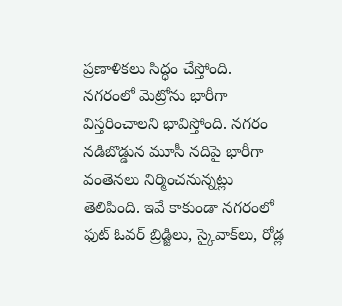ప్రణాళికలు సిద్ధం చేస్తోంది. నగరంలో మెట్రోను భారీగా విస్తరించాలని భావిస్తోంది. నగరం నడిబొడ్డున మూసీ నదిపై భారీగా వంతెనలు నిర్మించనున్నట్లు తెలిపింది. ఇవే కాకుండా నగరంలో ఫుట్ ఓవర్ బ్రిడ్జిలు, స్కైవాక్‌లు, రోడ్ల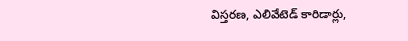విస్తరణ, ఎలివేటెడ్ కారిడార్లు,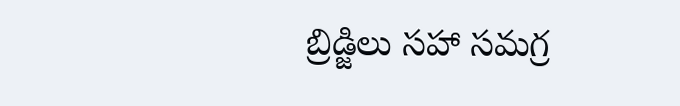బ్రిడ్జిలు సహా సమగ్ర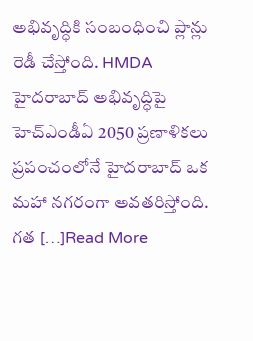అభివృద్ధికి సంబంధించి ప్లాన్లు రెడీ చేస్తోంది. HMDA హైదరాబాద్‌ అభివృద్ధిపై హెచ్ఎండీఏ 2050 ప్రణాళికలు ప్రపంచంలోనే హైదరాబాద్ ఒక మహా నగరంగా అవతరిస్తోంది. గత […]Read More